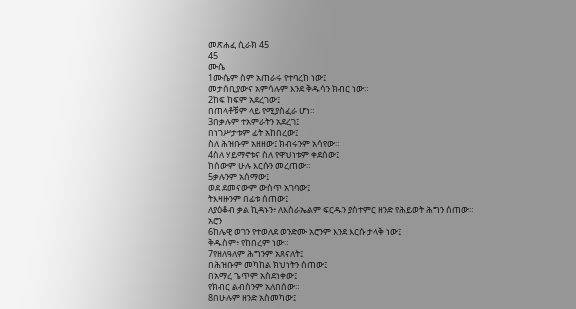መጽሐፈ ሲራክ 45
45
ሙሴ
1ሙሴም ስም አጠራሩ የተባረከ ነው፤
መታሰቢያውና አምሳሉም እንደ ቅዱሳን ክብር ነው።
2ከፍ ከፍም አደረገው፤
በጠላቶቹም ላይ የሚያስፈራ ሆነ።
3በቃሉም ተአምራትን አደረገ፤
በነገሥታቱም ፊት አከበረው፤
ስለ ሕዝቡም አዘዘው፤ ክብሩንም አሳየው።
4ስለ ሃይማኖቱና ስለ የዋህነቱም ቀደሰው፤
ከሰውም ሁሉ እርሱን መረጠው።
5ቃሉንም አሰማው፤
ወደ ደመናውም ውስጥ አገባው፤
ትእዛዙንም በፊቱ ሰጠው፤
ለያዕቆብ ቃል ኪዳኑን፥ ለእስራኤልም ፍርዱን ያስተምር ዘንድ የሕይወት ሕግን ሰጠው።
አሮን
6ከሌዊ ወገን የተወለደ ወንድሙ አሮንም እንደ እርሱ ታላቅ ነው፤
ቅዱስም፥ የከበረም ነው።
7የዘለዓለም ሕግንም አጸናለት፤
በሕዝቡም መካከል ክህነትን ሰጠው፤
በአማረ ጌጥም አስደነቀው፤
የክብር ልብስንም አለበሰው።
8በሁሉም ዘንድ አስመካው፤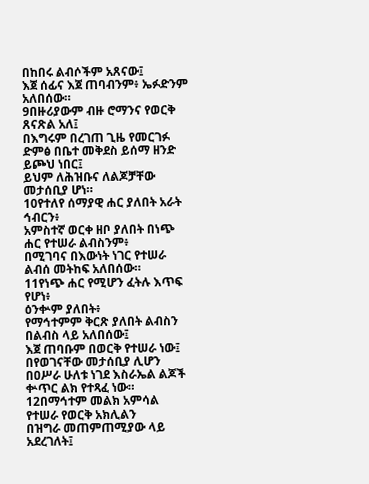በከበሩ ልብሶችም አጸናው፤
እጀ ሰፊና እጀ ጠባብንም፥ ኤፉድንም አለበሰው።
9በዙሪያውም ብዙ ሮማንና የወርቅ ጸናጽል አለ፤
በእግሩም በረገጠ ጊዜ የመርገፉ ድምፅ በቤተ መቅደስ ይሰማ ዘንድ ይጮህ ነበር፤
ይህም ለሕዝቡና ለልጆቻቸው መታሰቢያ ሆነ።
10የተለየ ሰማያዊ ሐር ያለበት አራት ኅብርን፥
አምስተኛ ወርቀ ዘቦ ያለበት በነጭ ሐር የተሠራ ልብስንም፥
በሚገባና በእውነት ነገር የተሠራ ልብሰ መትከፍ አለበሰው።
11የነጭ ሐር የሚሆን ፈትሉ እጥፍ የሆነ፥
ዕንቍም ያለበት፥
የማኅተምም ቅርጽ ያለበት ልብስን በልብስ ላይ አለበሰው፤
እጀ ጠባቡም በወርቅ የተሠራ ነው፤
በየወገናቸው መታሰቢያ ሊሆን በዐሥራ ሁለቱ ነገደ እስራኤል ልጆች ቍጥር ልክ የተጻፈ ነው።
12በማኅተም መልክ አምሳል የተሠራ የወርቅ አክሊልን
በዝግራ መጠምጠሚያው ላይ አደረገለት፤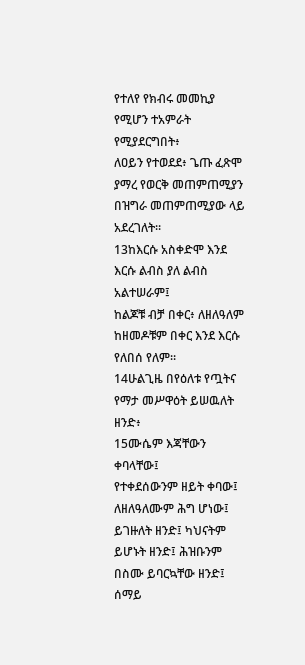የተለየ የክብሩ መመኪያ የሚሆን ተአምራት የሚያደርግበት፥
ለዐይን የተወደደ፥ ጌጡ ፈጽሞ ያማረ የወርቅ መጠምጠሚያን በዝግራ መጠምጠሚያው ላይ አደረገለት።
13ከእርሱ አስቀድሞ እንደ እርሱ ልብስ ያለ ልብስ አልተሠራም፤
ከልጆቹ ብቻ በቀር፥ ለዘለዓለም ከዘመዶቹም በቀር እንደ እርሱ የለበሰ የለም።
14ሁልጊዜ በየዕለቱ የጧትና የማታ መሥዋዕት ይሠዉለት ዘንድ፥
15ሙሴም እጃቸውን ቀባላቸው፤
የተቀደሰውንም ዘይት ቀባው፤
ለዘለዓለሙም ሕግ ሆነው፤ ይገዙለት ዘንድ፤ ካህናትም ይሆኑት ዘንድ፤ ሕዝቡንም በስሙ ይባርኳቸው ዘንድ፤
ሰማይ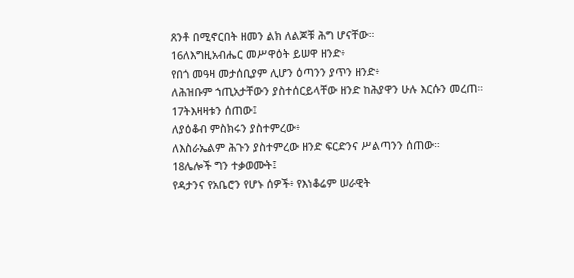ጸንቶ በሚኖርበት ዘመን ልክ ለልጆቹ ሕግ ሆናቸው።
16ለእግዚአብሔር መሥዋዕት ይሠዋ ዘንድ፥
የበጎ መዓዛ መታሰቢያም ሊሆን ዕጣንን ያጥን ዘንድ፥
ለሕዝቡም ኀጢአታቸውን ያስተሰርይላቸው ዘንድ ከሕያዋን ሁሉ እርሱን መረጠ።
17ትእዛዛቱን ሰጠው፤
ለያዕቆብ ምስክሩን ያስተምረው፥
ለእስራኤልም ሕጉን ያስተምረው ዘንድ ፍርድንና ሥልጣንን ሰጠው።
18ሌሎች ግን ተቃወሙት፤
የዳታንና የአቤሮን የሆኑ ሰዎች፥ የእነቆሬም ሠራዊት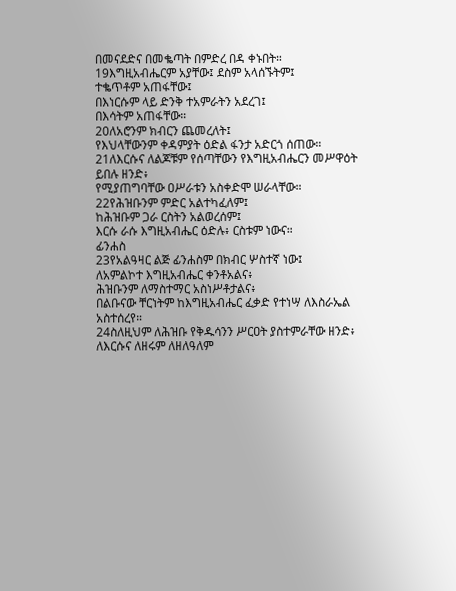በመናደድና በመቈጣት በምድረ በዳ ቀኑበት።
19እግዚአብሔርም አያቸው፤ ደስም አላሰኙትም፤
ተቈጥቶም አጠፋቸው፤
በእነርሱም ላይ ድንቅ ተአምራትን አደረገ፤
በእሳትም አጠፋቸው።
20ለአሮንም ክብርን ጨመረለት፤
የእህላቸውንም ቀዳምያት ዕድል ፋንታ አድርጎ ሰጠው።
21ለእርሱና ለልጆቹም የሰጣቸውን የእግዚአብሔርን መሥዋዕት ይበሉ ዘንድ፥
የሚያጠግባቸው ዐሥራቱን አስቀድሞ ሠራላቸው።
22የሕዝቡንም ምድር አልተካፈለም፤
ከሕዝቡም ጋራ ርስትን አልወረሰም፤
እርሱ ራሱ እግዚአብሔር ዕድሉ፥ ርስቱም ነውና።
ፊንሐስ
23የአልዓዛር ልጅ ፊንሐስም በክብር ሦስተኛ ነው፤
ለአምልኮተ እግዚአብሔር ቀንቶአልና፥
ሕዝቡንም ለማስተማር አስነሥቶታልና፥
በልቡናው ቸርነትም ከእግዚአብሔር ፈቃድ የተነሣ ለእስራኤል አስተሰረየ።
24ስለዚህም ለሕዝቡ የቅዱሳንን ሥርዐት ያስተምራቸው ዘንድ፥
ለእርሱና ለዘሩም ለዘለዓለም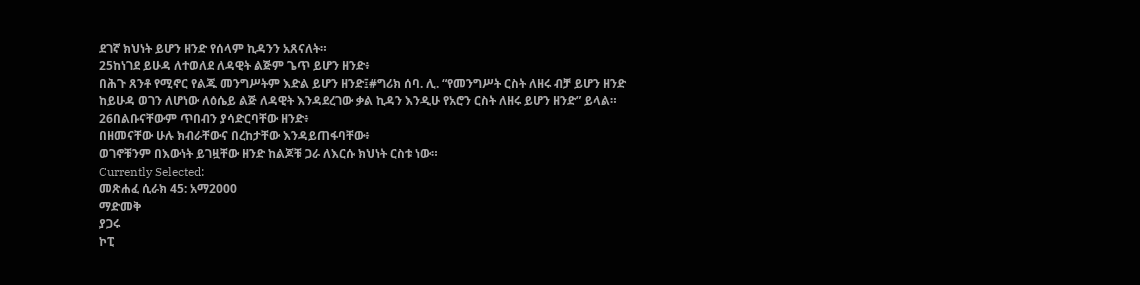ደገኛ ክህነት ይሆን ዘንድ የሰላም ኪዳንን አጸናለት።
25ከነገደ ይሁዳ ለተወለደ ለዳዊት ልጅም ጌጥ ይሆን ዘንድ፥
በሕጉ ጸንቶ የሚኖር የልጁ መንግሥትም እድል ይሆን ዘንድ፤#ግሪክ ሰባ. ሊ. “የመንግሥት ርስት ለዘሩ ብቻ ይሆን ዘንድ ከይሁዳ ወገን ለሆነው ለዕሴይ ልጅ ለዳዊት እንዳደረገው ቃል ኪዳን እንዲሁ የአሮን ርስት ለዘሩ ይሆን ዘንድ” ይላል።
26በልቡናቸውም ጥበብን ያሳድርባቸው ዘንድ፥
በዘመናቸው ሁሉ ክብራቸውና በረከታቸው እንዳይጠፋባቸው፥
ወገኖቹንም በእውነት ይገዟቸው ዘንድ ከልጆቹ ጋራ ለእርሱ ክህነት ርስቱ ነው።
Currently Selected:
መጽሐፈ ሲራክ 45: አማ2000
ማድመቅ
ያጋሩ
ኮፒ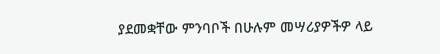ያደመቋቸው ምንባቦች በሁሉም መሣሪያዎችዎ ላይ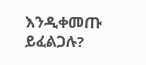እንዲቀመጡ ይፈልጋሉ?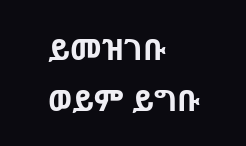ይመዝገቡ ወይም ይግቡ